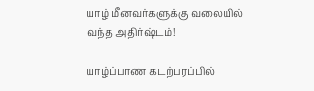யாழ் மீனவர்களுக்கு வலையில் வந்த அதிர்ஷ்டம்!

யாழ்ப்பாண கடற்பரப்பில்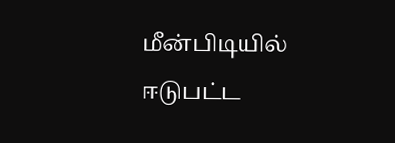மீன்பிடியில் ஈடுபட்ட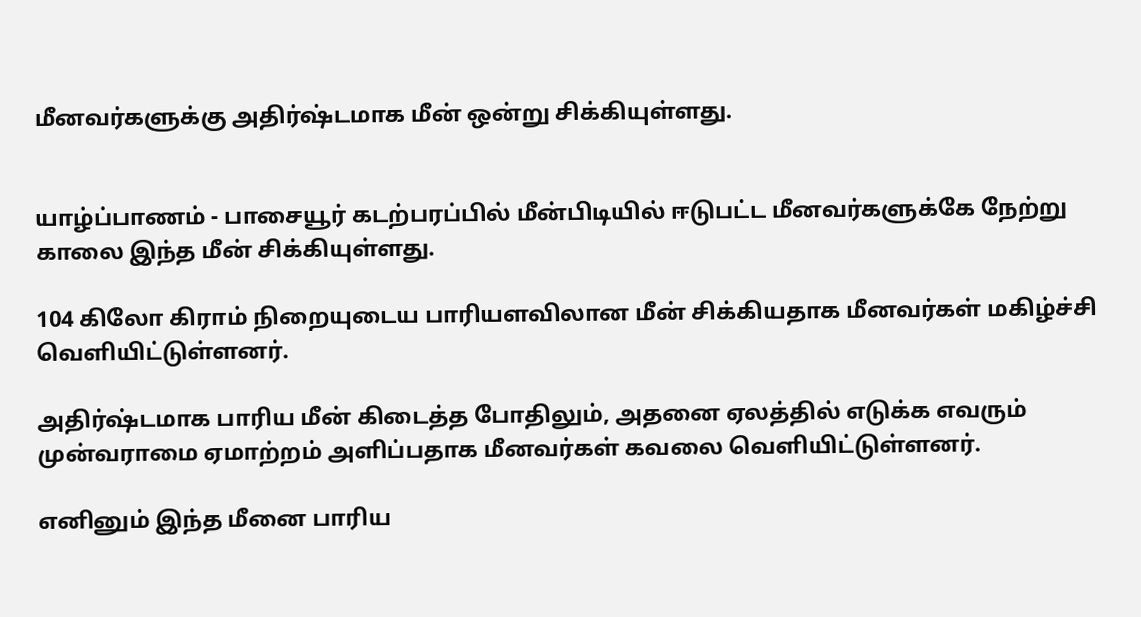மீனவர்களுக்கு அதிர்ஷ்டமாக மீன் ஒன்று சிக்கியுள்ளது.


யாழ்ப்பாணம் - பாசையூர் கடற்பரப்பில் மீன்பிடியில் ஈடுபட்ட மீனவர்களுக்கே நேற்று காலை இந்த மீன் சிக்கியுள்ளது.

104 கிலோ கிராம் நிறையுடைய பாரியளவிலான மீன் சிக்கியதாக மீனவர்கள் மகிழ்ச்சி வெளியிட்டுள்ளனர்.

அதிர்ஷ்டமாக பாரிய மீன் கிடைத்த போதிலும், அதனை ஏலத்தில் எடுக்க எவரும் முன்வராமை ஏமாற்றம் அளிப்பதாக மீனவர்கள் கவலை வெளியிட்டுள்ளனர்.

எனினும் இந்த மீனை பாரிய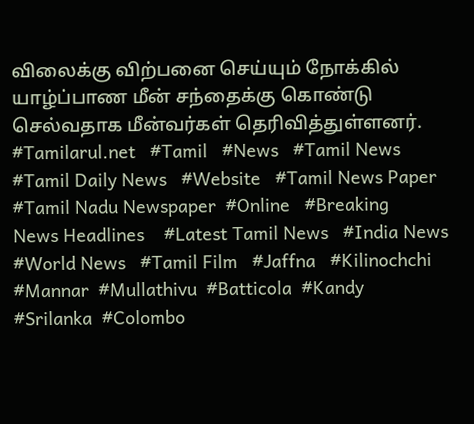விலைக்கு விற்பனை செய்யும் நோக்கில் யாழ்ப்பாண மீன் சந்தைக்கு கொண்டு செல்வதாக மீன்வர்கள் தெரிவித்துள்ளனர்.
#Tamilarul.net   #Tamil   #News   #Tamil News   #Tamil Daily News   #Website   #Tamil News Paper   #Tamil Nadu Newspaper  #Online   #Breaking   News Headlines    #Latest Tamil News   #India News    #World News   #Tamil Film   #Jaffna   #Kilinochchi  #Mannar  #Mullathivu  #Batticola  #Kandy  #Srilanka  #Colombo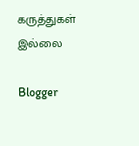கருத்துகள் இல்லை

Blogger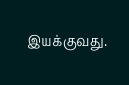இயக்குவது.